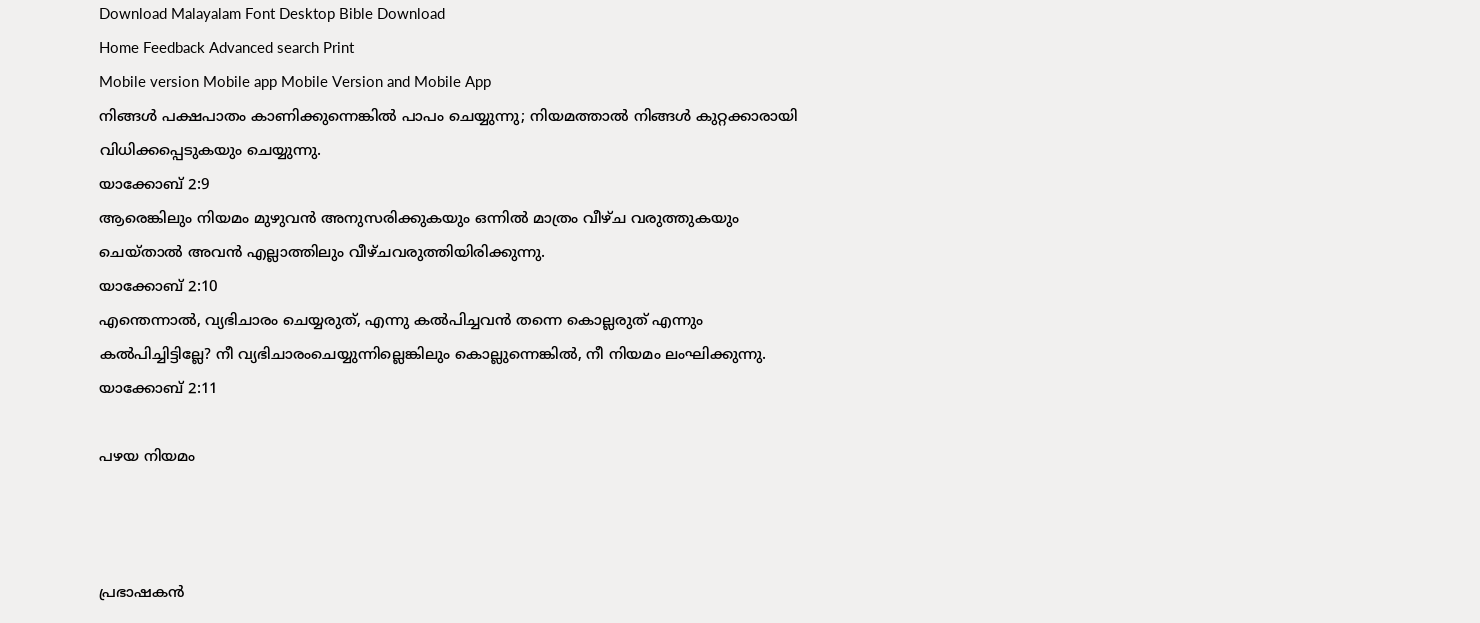Download Malayalam Font Desktop Bible Download
Home Feedback Advanced search Print
Mobile version Mobile app Mobile Version and Mobile App
നിങ്ങള്‍ പക്ഷപാതം കാണിക്കുന്നെങ്കില്‍ പാപം ചെയ്യുന്നു; നിയമത്താല്‍ നിങ്ങള്‍ കുറ്റക്കാരായി വിധിക്കപ്പെടുകയും ചെയ്യുന്നു.
യാക്കോബ് 2:9
ആരെങ്കിലും നിയമം മുഴുവന്‍ അനുസരിക്കുകയും ഒന്നില്‍ മാത്രം വീഴ്ച വരുത്തുകയും ചെയ്താല്‍ അവന്‍ എല്ലാത്തിലും വീഴ്ചവരുത്തിയിരിക്കുന്നു.
യാക്കോബ് 2:10
എന്തെന്നാല്‍, വ്യഭിചാരം ചെയ്യരുത്, എന്നു കല്‍പിച്ചവന്‍ തന്നെ കൊല്ലരുത് എന്നും കല്‍പിച്ചിട്ടില്ലേ? നീ വ്യഭിചാരംചെയ്യുന്നില്ലെങ്കിലും കൊല്ലുന്നെങ്കില്‍, നീ നിയമം ലംഘിക്കുന്നു.
യാക്കോബ് 2:11

പഴയ നിയമം



പ്രഭാഷകന്‍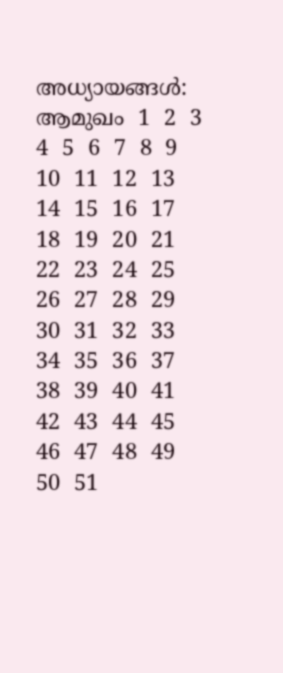അധ്യായങ്ങള്‍: ആമുഖം  1  2  3  4  5  6  7  8  9  10  11  12  13  14  15  16  17  18  19  20  21  22  23  24  25  26  27  28  29  30  31  32  33  34  35  36  37  38  39  40  41  42  43  44  45  46  47  48  49  50  51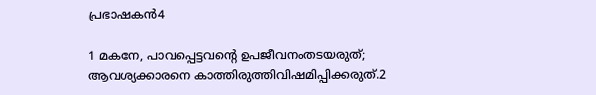പ്രഭാഷകന്‍4

1 മകനേ, പാവപ്പെട്ടവന്‍റെ ഉപജീവനംതടയരുത്; ആവശ്യക്കാരനെ കാത്തിരുത്തിവിഷമിപ്പിക്കരുത്.2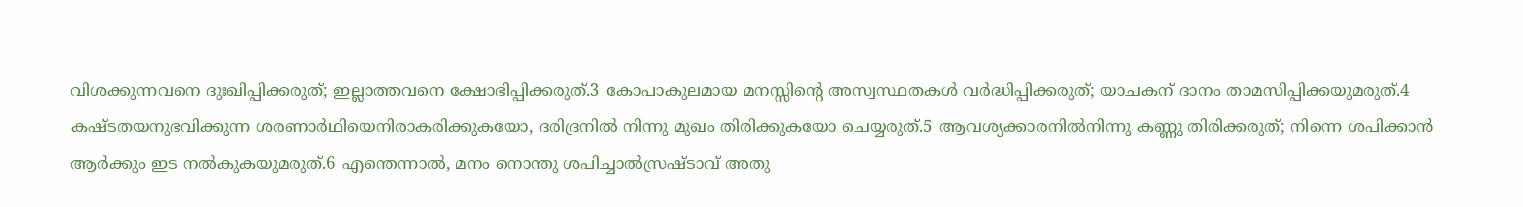വിശക്കുന്നവനെ ദുഃഖിപ്പിക്കരുത്; ഇല്ലാത്തവനെ ക്ഷോഭിപ്പിക്കരുത്.3 കോപാകുലമായ മനസ്സിന്‍റെ അസ്വസ്ഥതകള്‍ വര്‍ദ്ധിപ്പിക്കരുത്; യാചകന് ദാനം താമസിപ്പിക്കയുമരുത്.4 കഷ്ടതയനുഭവിക്കുന്ന ശരണാര്‍ഥിയെനിരാകരിക്കുകയോ, ദരിദ്രനില്‍ നിന്നു മുഖം തിരിക്കുകയോ ചെയ്യരുത്.5 ആവശ്യക്കാരനില്‍നിന്നു കണ്ണു തിരിക്കരുത്; നിന്നെ ശപിക്കാന്‍ ആര്‍ക്കും ഇട നല്‍കുകയുമരുത്.6 എന്തെന്നാല്‍, മനം നൊന്തു ശപിച്ചാല്‍സ്രഷ്ടാവ് അതു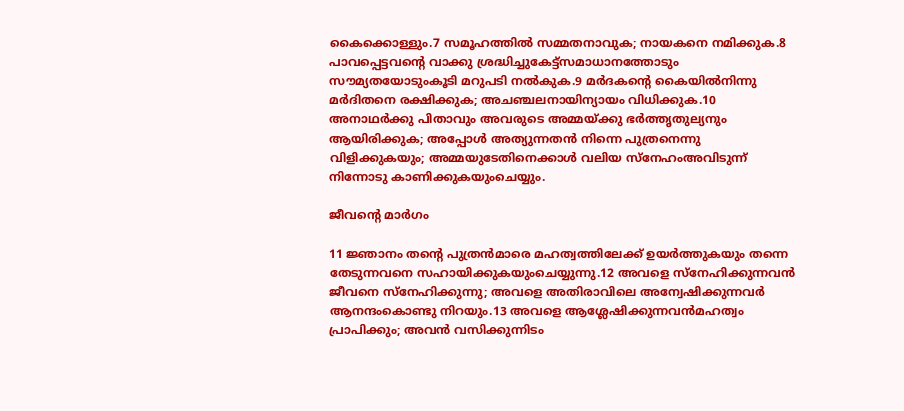കൈക്കൊള്ളും.7 സമൂഹത്തില്‍ സമ്മതനാവുക; നായകനെ നമിക്കുക.8 പാവപ്പെട്ടവന്‍റെ വാക്കു ശ്രദ്ധിച്ചുകേട്ട്സമാധാനത്തോടും സൗമ്യതയോടുംകൂടി മറുപടി നല്‍കുക.9 മര്‍ദകന്‍റെ കൈയില്‍നിന്നു മര്‍ദിതനെ രക്ഷിക്കുക; അചഞ്ചലനായിന്യായം വിധിക്കുക.10 അനാഥര്‍ക്കു പിതാവും അവരുടെ അമ്മയ്ക്കു ഭര്‍ത്തൃതുല്യനും ആയിരിക്കുക; അപ്പോള്‍ അത്യുന്നതന്‍ നിന്നെ പുത്രനെന്നു വിളിക്കുകയും; അമ്മയുടേതിനെക്കാള്‍ വലിയ സ്നേഹംഅവിടുന്ന് നിന്നോടു കാണിക്കുകയുംചെയ്യും.

ജീവന്‍റെ മാര്‍ഗം

11 ജ്ഞാനം തന്‍റെ പുത്രന്‍മാരെ മഹത്വത്തിലേക്ക് ഉയര്‍ത്തുകയും തന്നെ തേടുന്നവനെ സഹായിക്കുകയുംചെയ്യുന്നു.12 അവളെ സ്നേഹിക്കുന്നവന്‍ ജീവനെ സ്നേഹിക്കുന്നു; അവളെ അതിരാവിലെ അന്വേഷിക്കുന്നവര്‍ ആനന്ദംകൊണ്ടു നിറയും.13 അവളെ ആശ്ലേഷിക്കുന്നവന്‍മഹത്വം പ്രാപിക്കും; അവന്‍ വസിക്കുന്നിടം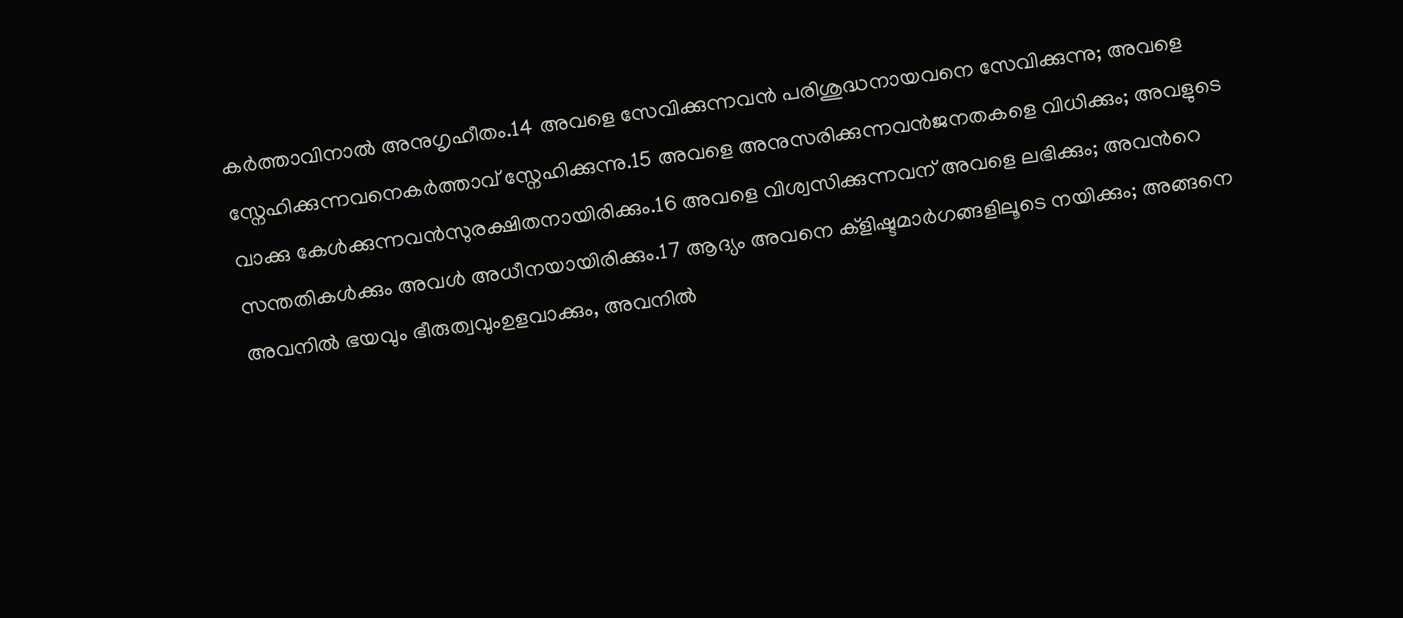കര്‍ത്താവിനാല്‍ അനുഗൃഹീതം.14 അവളെ സേവിക്കുന്നവന്‍ പരിശുദ്ധനായവനെ സേവിക്കുന്നു; അവളെ സ്നേഹിക്കുന്നവനെകര്‍ത്താവ് സ്നേഹിക്കുന്നു.15 അവളെ അനുസരിക്കുന്നവന്‍ജനതകളെ വിധിക്കും; അവളുടെ വാക്കു കേള്‍ക്കുന്നവന്‍സുരക്ഷിതനായിരിക്കും.16 അവളെ വിശ്വസിക്കുന്നവന് അവളെ ലഭിക്കും; അവന്‍റെ സന്തതികള്‍ക്കും അവള്‍ അധീനയായിരിക്കും.17 ആദ്യം അവനെ ക്ളിഷ്ടമാര്‍ഗങ്ങളിലൂടെ നയിക്കും; അങ്ങനെ അവനില്‍ ഭയവും ഭീരുത്വവുംഉളവാക്കും, അവനില്‍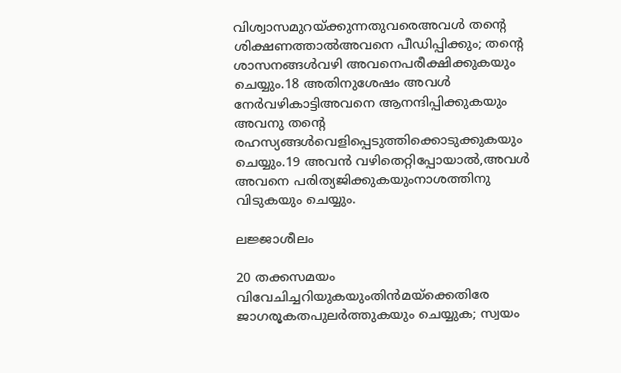വിശ്വാസമുറയ്ക്കുന്നതുവരെഅവള്‍ തന്‍റെ ശിക്ഷണത്താല്‍അവനെ പീഡിപ്പിക്കും; തന്‍റെ ശാസനങ്ങള്‍വഴി അവനെപരീക്ഷിക്കുകയും ചെയ്യും.18 അതിനുശേഷം അവള്‍ നേര്‍വഴികാട്ടിഅവനെ ആനന്ദിപ്പിക്കുകയും അവനു തന്‍റെ രഹസ്യങ്ങള്‍വെളിപ്പെടുത്തിക്കൊടുക്കുകയും ചെയ്യും.19 അവന്‍ വഴിതെറ്റിപ്പോയാല്‍,അവള്‍ അവനെ പരിത്യജിക്കുകയുംനാശത്തിനു വിടുകയും ചെയ്യും.

ലജ്ജാശീലം

20 തക്കസമയം വിവേചിച്ചറിയുകയുംതിന്‍മയ്ക്കെതിരേ ജാഗരൂകതപുലര്‍ത്തുകയും ചെയ്യുക; സ്വയം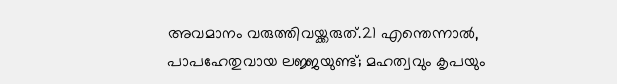അവമാനം വരുത്തിവയ്ക്കരുത്.21 എന്തെന്നാല്‍, പാപഹേതുവായ ലജ്ജയുണ്ട്; മഹത്വവും കൃപയും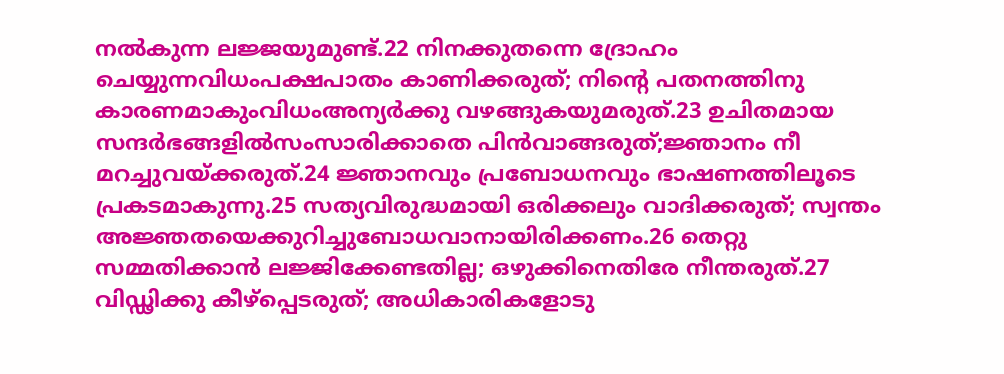നല്‍കുന്ന ലജ്ജയുമുണ്ട്.22 നിനക്കുതന്നെ ദ്രോഹം ചെയ്യുന്നവിധംപക്ഷപാതം കാണിക്കരുത്; നിന്‍റെ പതനത്തിനു കാരണമാകുംവിധംഅന്യര്‍ക്കു വഴങ്ങുകയുമരുത്.23 ഉചിതമായ സന്ദര്‍ഭങ്ങളില്‍സംസാരിക്കാതെ പിന്‍വാങ്ങരുത്;ജ്ഞാനം നീ മറച്ചുവയ്ക്കരുത്.24 ജ്ഞാനവും പ്രബോധനവും ഭാഷണത്തിലൂടെ പ്രകടമാകുന്നു.25 സത്യവിരുദ്ധമായി ഒരിക്കലും വാദിക്കരുത്; സ്വന്തം അജ്ഞതയെക്കുറിച്ചുബോധവാനായിരിക്കണം.26 തെറ്റു സമ്മതിക്കാന്‍ ലജ്ജിക്കേണ്ടതില്ല; ഒഴുക്കിനെതിരേ നീന്തരുത്.27 വിഡ്ഢിക്കു കീഴ്പ്പെടരുത്; അധികാരികളോടു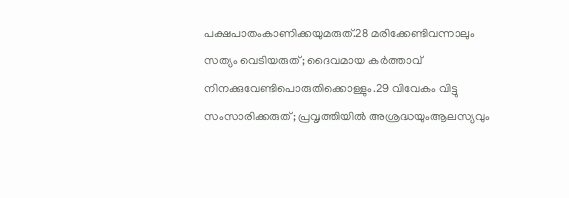പക്ഷപാതംകാണിക്കയുമരുത്.28 മരിക്കേണ്ടിവന്നാലും സത്യം വെടിയരുത്; ദൈവമായ കര്‍ത്താവ് നിനക്കുവേണ്ടിപൊരുതിക്കൊള്ളും.29 വിവേകം വിട്ടു സംസാരിക്കരുത്; പ്രവൃത്തിയില്‍ അശ്രദ്ധയുംആലസ്യവും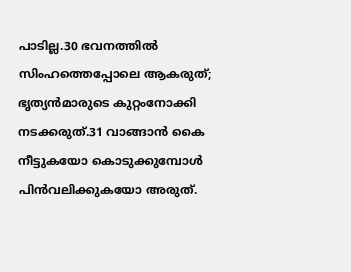പാടില്ല.30 ഭവനത്തില്‍ സിംഹത്തെപ്പോലെ ആകരുത്; ഭൃത്യന്‍മാരുടെ കുറ്റംനോക്കി നടക്കരുത്.31 വാങ്ങാന്‍ കൈ നീട്ടുകയോ കൊടുക്കുമ്പോള്‍ പിന്‍വലിക്കുകയോ അരുത്.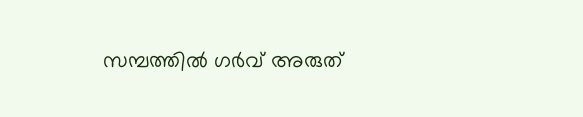സമ്പത്തില്‍ ഗര്‍വ് അരുത്